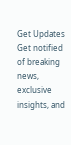Get Updates
Get notified of breaking news, exclusive insights, and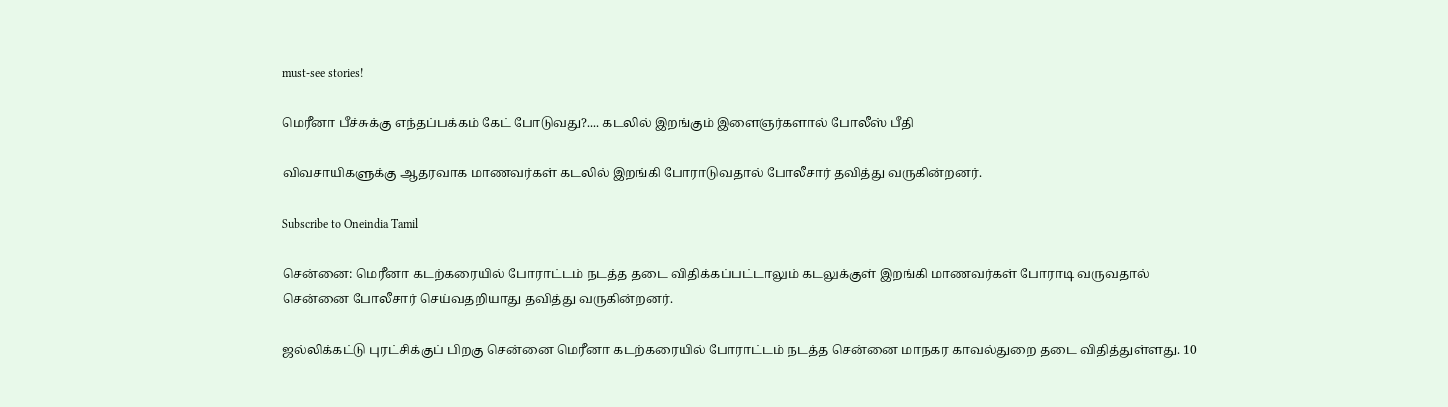must-see stories!

மெரீனா பீச்சுக்கு எந்தப்பக்கம் கேட் போடுவது?.... கடலில் இறங்கும் இளைஞர்களால் போலீஸ் பீதி

விவசாயிகளுக்கு ஆதரவாக மாணவர்கள் கடலில் இறங்கி போராடுவதால் போலீசார் தவித்து வருகின்றனர்.

Subscribe to Oneindia Tamil

சென்னை: மெரீனா கடற்கரையில் போராட்டம் நடத்த தடை விதிக்கப்பட்டாலும் கடலுக்குள் இறங்கி மாணவர்கள் போராடி வருவதால் சென்னை போலீசார் செய்வதறியாது தவித்து வருகின்றனர்.

ஜல்லிக்கட்டு புரட்சிக்குப் பிறகு சென்னை மெரீனா கடற்கரையில் போராட்டம் நடத்த சென்னை மாநகர காவல்துறை தடை விதித்துள்ளது. 10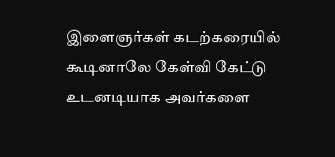இளைஞர்கள் கடற்கரையில் கூடினாலே கேள்வி கேட்டு உடனடியாக அவர்களை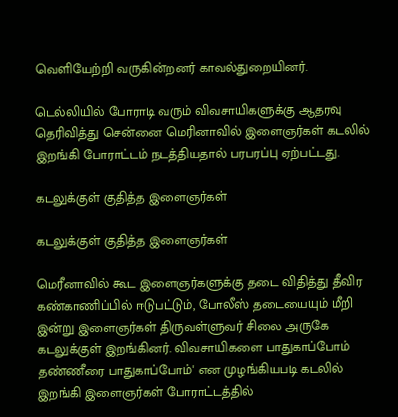வெளியேற்றி வருகின்றனர் காவல்துறையினர்.

டெல்லியில் போராடி வரும் விவசாயிகளுக்கு ஆதரவு தெரிவித்து சென்னை மெரினாவில் இளைஞர்கள் கடலில் இறங்கி போராட்டம் நடத்தியதால் பரபரப்பு ஏற்பட்டது.

கடலுக்குள் குதித்த இளைஞர்கள்

கடலுக்குள் குதித்த இளைஞர்கள்

மெரீனாவில் கூட இளைஞர்களுக்கு தடை விதித்து தீவிர கண்காணிப்பில் ஈடுபட்டும், போலீஸ் தடையையும் மீறி இன்று இளைஞர்கள் திருவள்ளுவர் சிலை அருகே கடலுக்குள் இறங்கினர். விவசாயிகளை பாதுகாப்போம் தண்ணீரை பாதுகாப்போம்' என முழங்கியபடி கடலில் இறங்கி இளைஞர்கள் போராட்டத்தில்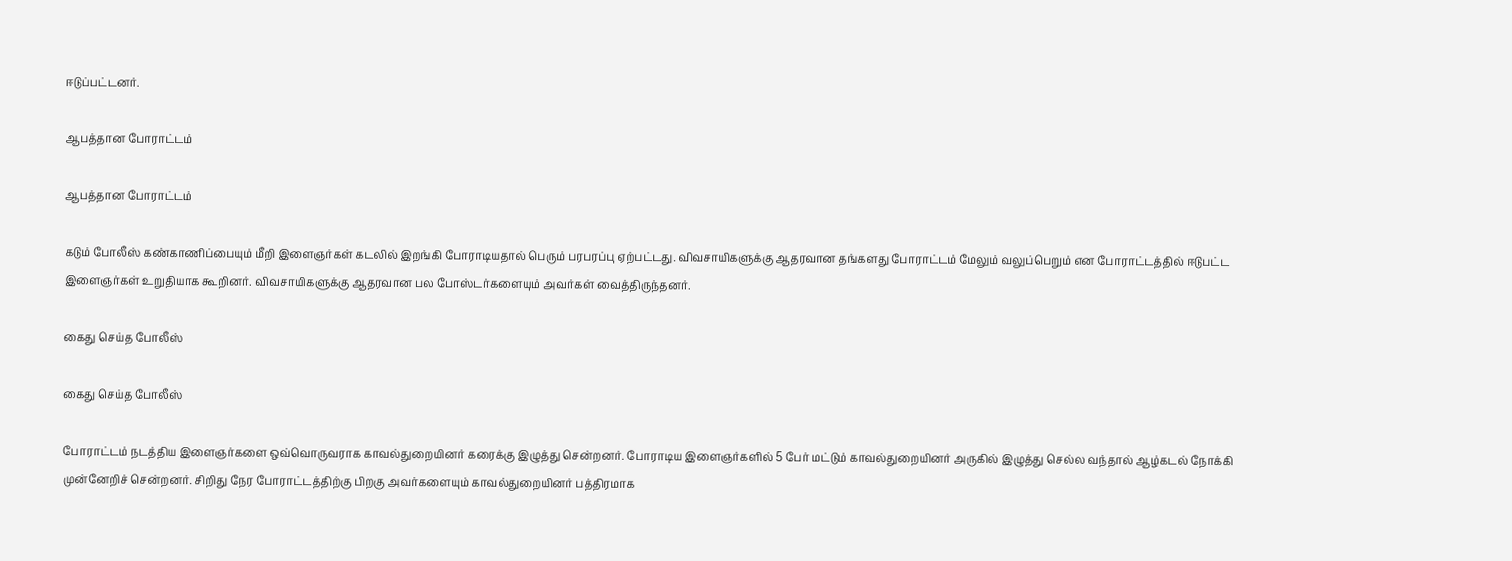ஈடுப்பட்டனர்.

ஆபத்தான போராட்டம்

ஆபத்தான போராட்டம்

கடும் போலீஸ் கண்காணிப்பையும் மீறி இளைஞர்கள் கடலில் இறங்கி போராடியதால் பெரும் பரபரப்பு ஏற்பட்டது. விவசாயிகளுக்கு ஆதரவான தங்களது போராட்டம் மேலும் வலுப்பெறும் என போராட்டத்தில் ஈடுபட்ட இளைஞர்கள் உறுதியாக கூறினர். விவசாயிகளுக்கு ஆதரவான பல போஸ்டர்களையும் அவர்கள் வைத்திருந்தனர்.

கைது செய்த போலீஸ்

கைது செய்த போலீஸ்

போராட்டம் நடத்திய இளைஞர்களை ஒவ்வொருவராக காவல்துறையினர் கரைக்கு இழுத்து சென்றனர். போராடிய இளைஞர்களில் 5 பேர் மட்டும் காவல்துறையினர் அருகில் இழுத்து செல்ல வந்தால் ஆழ்கடல் நோக்கி முன்னேறிச் சென்றனர். சிறிது நேர போராட்டத்திற்கு பிறகு அவர்களையும் காவல்துறையினர் பத்திரமாக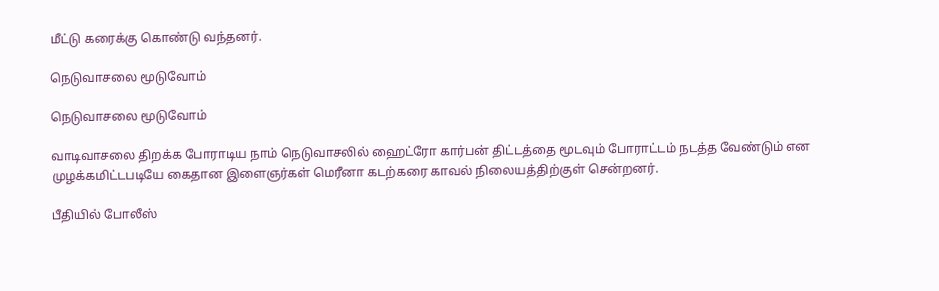மீட்டு கரைக்கு கொண்டு வந்தனர்.

நெடுவாசலை மூடுவோம்

நெடுவாசலை மூடுவோம்

வாடிவாசலை திறக்க போராடிய நாம் நெடுவாசலில் ஹைட்ரோ கார்பன் திட்டத்தை மூடவும் போராட்டம் நடத்த வேண்டும் என முழக்கமிட்டபடியே கைதான இளைஞர்கள் மெரீனா கடற்கரை காவல் நிலையத்திற்குள் சென்றனர்.

பீதியில் போலீஸ்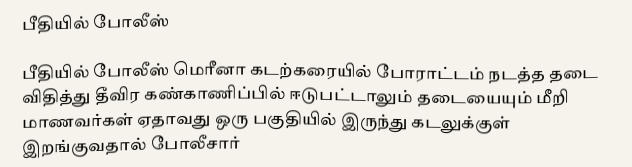பீதியில் போலீஸ்

பீதியில் போலீஸ் மெரீனா கடற்கரையில் போராட்டம் நடத்த தடை விதித்து தீவிர கண்காணிப்பில் ஈடுபட்டாலும் தடையையும் மீறி மாணவர்கள் ஏதாவது ஒரு பகுதியில் இருந்து கடலுக்குள் இறங்குவதால் போலீசார்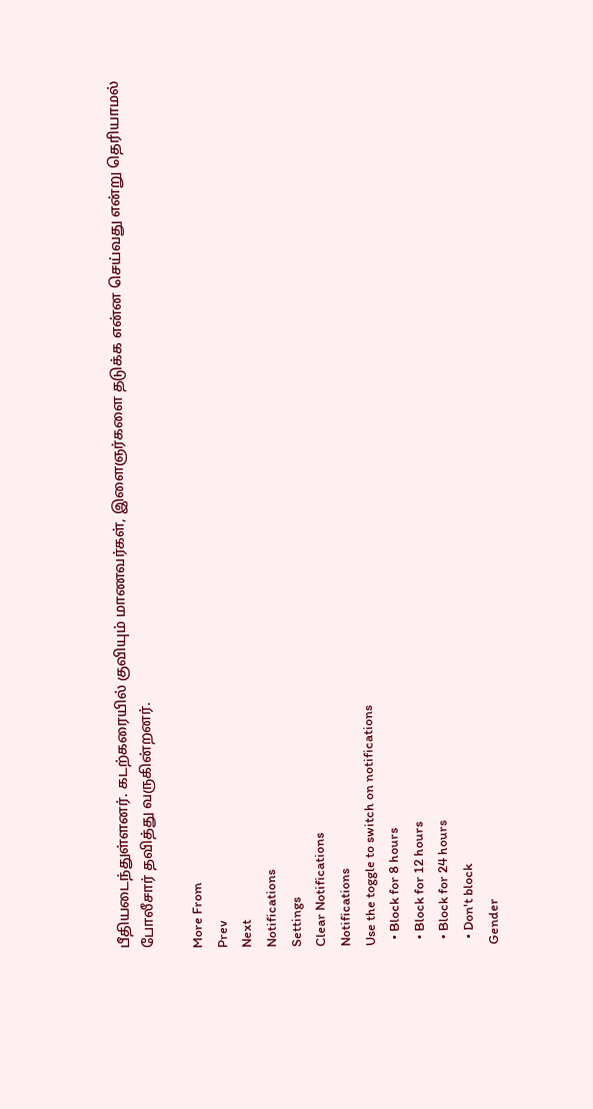பீதியடைந்துள்ளனர். கடற்கரையில் குவியும் மாணவர்கள், இளைஞர்களை தடுக்க என்ன செய்வது என்று தெரியாமல் போலீசார் தவித்து வருகின்றனர்.

More From
Prev
Next
Notifications
Settings
Clear Notifications
Notifications
Use the toggle to switch on notifications
  • Block for 8 hours
  • Block for 12 hours
  • Block for 24 hours
  • Don't block
Gender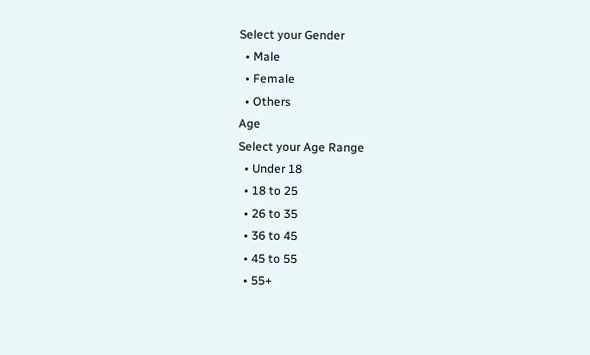Select your Gender
  • Male
  • Female
  • Others
Age
Select your Age Range
  • Under 18
  • 18 to 25
  • 26 to 35
  • 36 to 45
  • 45 to 55
  • 55+